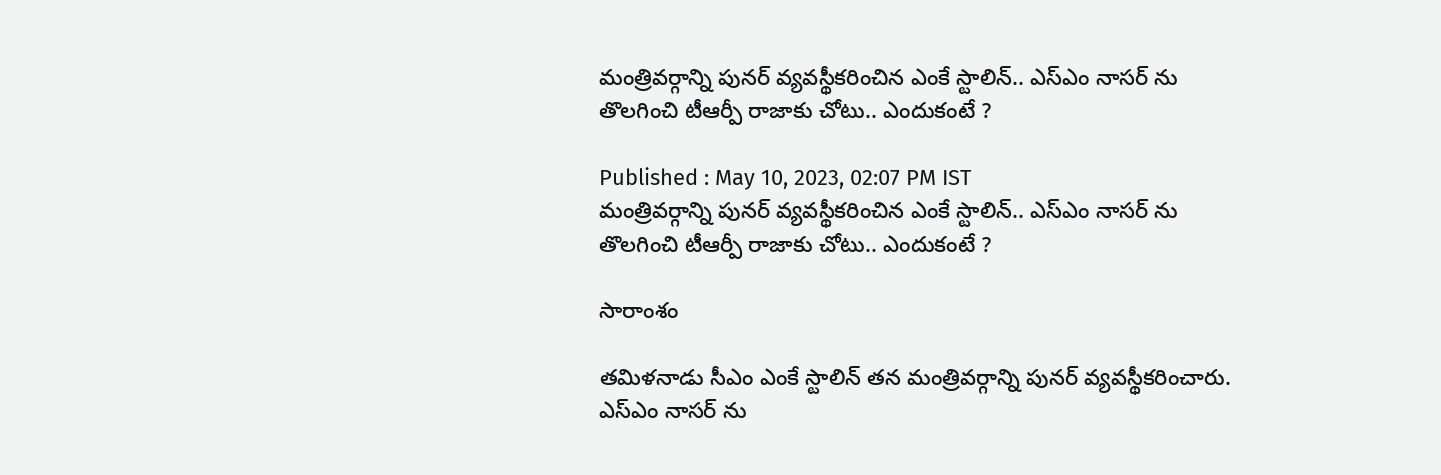మంత్రివర్గాన్ని పునర్ వ్యవస్థీకరించిన ఎంకే స్టాలిన్.. ఎస్ఎం నాసర్ ను తొలగించి టీఆర్పీ రాజాకు చోటు.. ఎందుకంటే ?

Published : May 10, 2023, 02:07 PM IST
మంత్రివర్గాన్ని పునర్ వ్యవస్థీకరించిన ఎంకే స్టాలిన్.. ఎస్ఎం నాసర్ ను తొలగించి టీఆర్పీ రాజాకు చోటు.. ఎందుకంటే ?

సారాంశం

తమిళనాడు సీఎం ఎంకే స్టాలిన్ తన మంత్రివర్గాన్ని పునర్ వ్యవస్థీకరించారు. ఎస్ఎం నాసర్ ను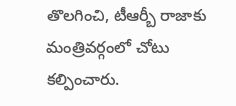తొలగించి, టీఆర్బీ రాజాకు మంత్రివర్గంలో చోటు కల్పించారు.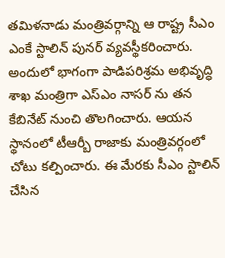తమిళనాడు మంత్రివర్గాన్ని ఆ రాష్ట్ర సీఎం ఎంకే స్టాలిన్ పునర్ వ్యవస్థీకరించారు. అందులో భాగంగా పాడిపరిశ్రమ అభివృద్ధి శాఖ మంత్రిగా ఎస్ఎం నాసర్ ను తన కేబినేట్ నుంచి తొలగించారు. ఆయన స్థానంలో టీఆర్బీ రాజాకు మంత్రివర్గంలో చోటు కల్పించారు. ఈ మేరకు సీఎం స్టాలిన్ చేసిన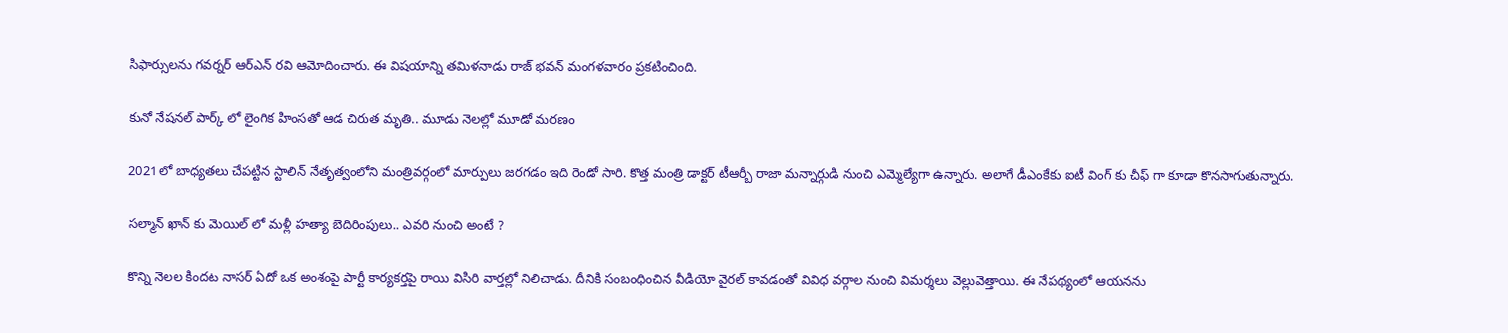సిఫార్సులను గవర్నర్ ఆర్ఎన్ రవి ఆమోదించారు. ఈ విషయాన్ని తమిళనాడు రాజ్ భవన్ మంగళవారం ప్రకటించింది.

కునో నేషనల్ పార్క్ లో లైంగిక హింసతో ఆడ చిరుత మృతి.. మూడు నెలల్లో మూడో మరణం

2021లో బాధ్యతలు చేపట్టిన స్టాలిన్ నేతృత్వంలోని మంత్రివర్గంలో మార్పులు జరగడం ఇది రెండో సారి. కొత్త మంత్రి డాక్టర్ టీఆర్బీ రాజా మన్నార్గుడి నుంచి ఎమ్మెల్యేగా ఉన్నారు. అలాగే డీఎంకేకు ఐటీ వింగ్ కు చీఫ్ గా కూడా కొనసాగుతున్నారు.

సల్మాన్ ఖాన్ కు మెయిల్ లో మళ్లీ హత్యా బెదిరింపులు.. ఎవరి నుంచి అంటే ?

కొన్ని నెలల కిందట నాసర్ ఏదో ఒక అంశంపై పార్టీ కార్యకర్తపై రాయి విసిరి వార్తల్లో నిలిచాడు. దీనికి సంబంధించిన వీడియో వైరల్ కావడంతో వివిధ వర్గాల నుంచి విమర్శలు వెల్లువెత్తాయి. ఈ నేపథ్యంలో ఆయనను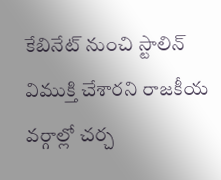కేబినేట్ నుంచి స్టాలిన్ విముక్తి చేశారని రాజకీయ వర్గాల్లో చర్చ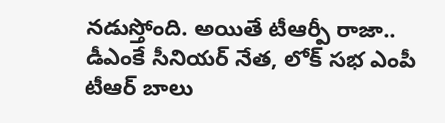నడుస్తోంది. అయితే టీఆర్పీ రాజా.. డీఎంకే సీనియర్ నేత, లోక్ సభ ఎంపీ టీఆర్ బాలు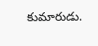కుమారుడు.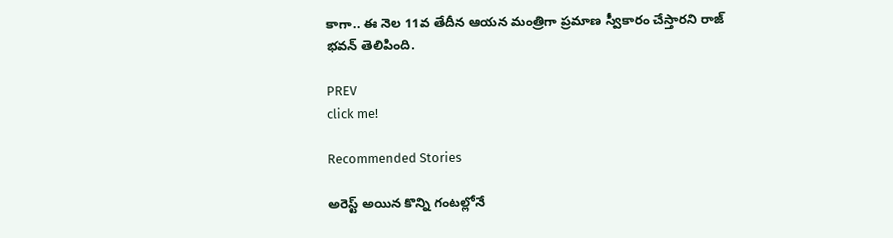కాగా.. ఈ నెల 11వ తేదీన ఆయన మంత్రిగా ప్రమాణ స్వీకారం చేస్తారని రాజ్ భవన్ తెలిపింది.

PREV
click me!

Recommended Stories

అరెస్ట్ అయిన కొన్ని గంటల్లోనే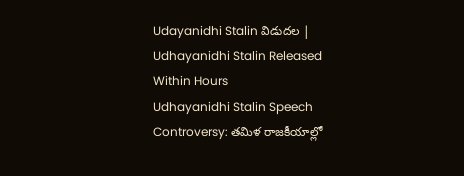Udayanidhi Stalin విడుదల | Udhayanidhi Stalin Released Within Hours
Udhayanidhi Stalin Speech Controversy: తమిళ రాజకీయాల్లో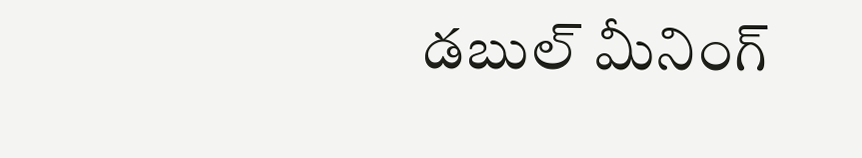డబుల్ మీనింగ్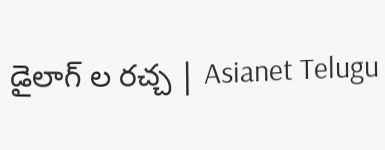డైలాగ్ ల రచ్చ | Asianet Telugu